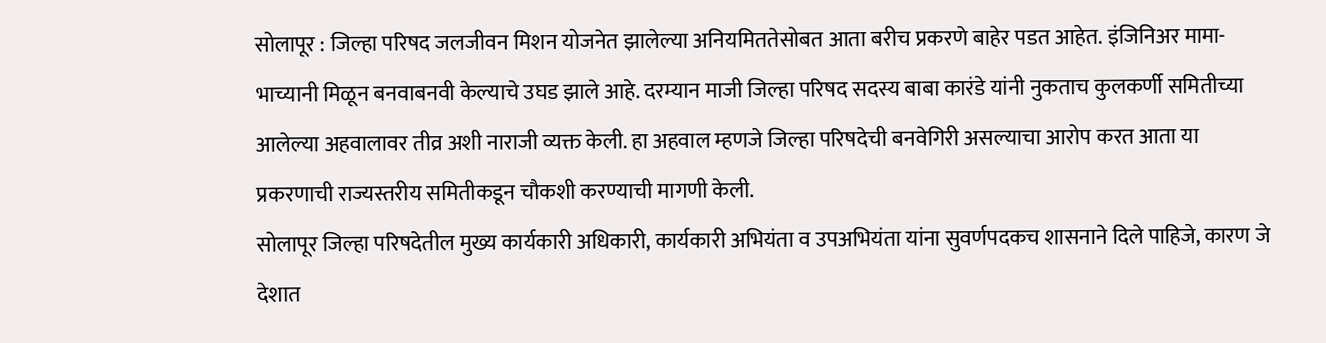सोलापूर : जिल्हा परिषद जलजीवन मिशन योजनेत झालेल्या अनियमिततेसोबत आता बरीच प्रकरणे बाहेर पडत आहेत. इंजिनिअर मामा-भाच्यानी मिळून बनवाबनवी केल्याचे उघड झाले आहे. दरम्यान माजी जिल्हा परिषद सदस्य बाबा कारंडे यांनी नुकताच कुलकर्णी समितीच्या आलेल्या अहवालावर तीव्र अशी नाराजी व्यक्त केली. हा अहवाल म्हणजे जिल्हा परिषदेची बनवेगिरी असल्याचा आरोप करत आता या प्रकरणाची राज्यस्तरीय समितीकडून चौकशी करण्याची मागणी केली.
सोलापूर जिल्हा परिषदेतील मुख्य कार्यकारी अधिकारी, कार्यकारी अभियंता व उपअभियंता यांना सुवर्णपदकच शासनाने दिले पाहिजे, कारण जे देशात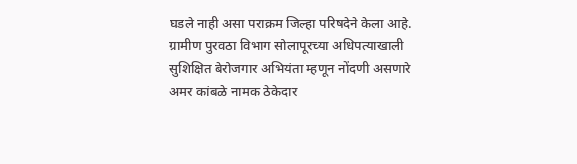घडले नाही असा पराक्रम जिल्हा परिषदेने केला आहे. ग्रामीण पुरवठा विभाग सोलापूरच्या अधिपत्याखाली सुशिक्षित बेरोजगार अभियंता म्हणून नोंदणी असणारे अमर कांबळे नामक ठेकेदार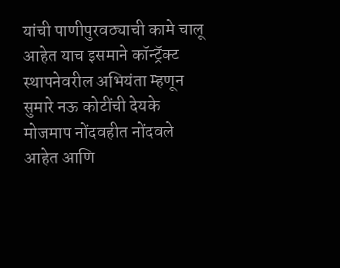यांची पाणीपुरवठ्याची कामे चालू आहेत याच इसमाने कॉन्ट्रॅक्ट स्थापनेवरील अभियंता म्हणून सुमारे नऊ कोटींची देयके मोजमाप नोंदवहीत नोंदवले आहेत आणि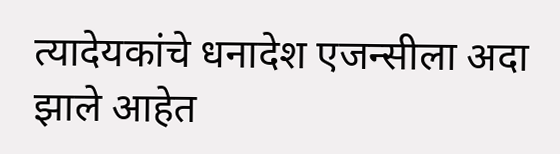त्यादेयकांचे धनादेश एजन्सीला अदा झाले आहेत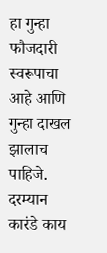हा गुन्हा फौजदारी स्वरूपाचा आहे आणि गुन्हा दाखल झालाच पाहिजे. दरम्यान कारंडे काय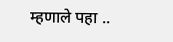म्हणाले पहा ..